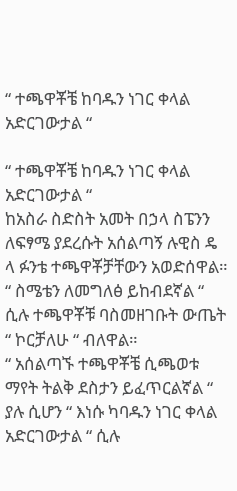“ ተጫዋቾቼ ከባዱን ነገር ቀላል አድርገውታል “

“ ተጫዋቾቼ ከባዱን ነገር ቀላል አድርገውታል “
ከአስራ ስድስት አመት በኃላ ስፔንን ለፍፃሜ ያደረሱት አሰልጣኝ ሉዊስ ዴ ላ ፉንቴ ተጫዋቾቻቸውን አወድሰዋል።
“ ስሜቴን ለመግለፅ ይከብደኛል “ ሲሉ ተጫዋቾቹ ባስመዘገቡት ውጤት “ ኮርቻለሁ “ ብለዋል።
“ አሰልጣኙ ተጫዋቾቼ ሲጫወቱ ማየት ትልቅ ደስታን ይፈጥርልኛል “ ያሉ ሲሆን “ እነሱ ካባዱን ነገር ቀላል አድርገውታል “ ሲሉ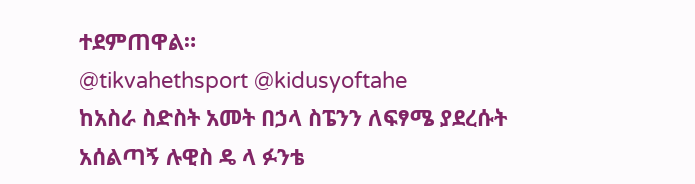ተደምጠዋል።
@tikvahethsport @kidusyoftahe
ከአስራ ስድስት አመት በኃላ ስፔንን ለፍፃሜ ያደረሱት አሰልጣኝ ሉዊስ ዴ ላ ፉንቴ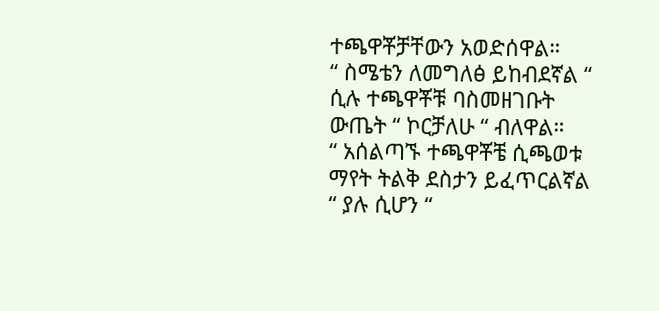ተጫዋቾቻቸውን አወድሰዋል።
“ ስሜቴን ለመግለፅ ይከብደኛል “ ሲሉ ተጫዋቾቹ ባስመዘገቡት ውጤት “ ኮርቻለሁ “ ብለዋል።
“ አሰልጣኙ ተጫዋቾቼ ሲጫወቱ ማየት ትልቅ ደስታን ይፈጥርልኛል “ ያሉ ሲሆን “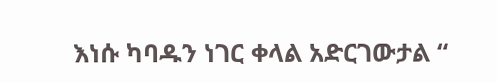እነሱ ካባዱን ነገር ቀላል አድርገውታል “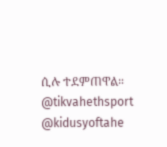ሲሉ ተደምጠዋል።
@tikvahethsport @kidusyoftahe